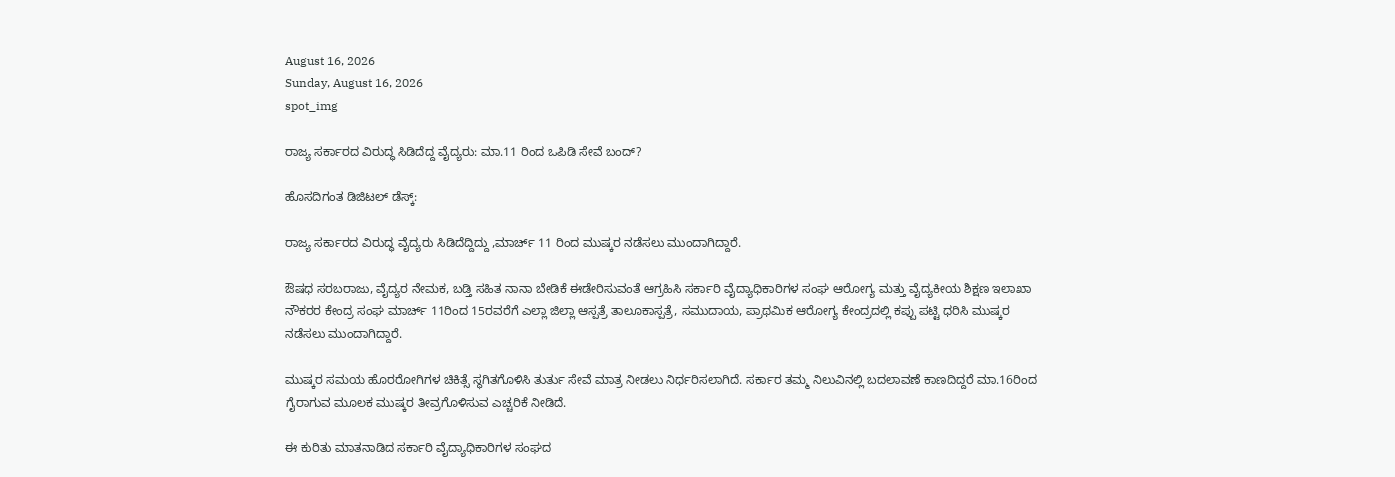August 16, 2026
Sunday, August 16, 2026
spot_img

ರಾಜ್ಯ ಸರ್ಕಾರದ ವಿರುದ್ಧ ಸಿಡಿದೆದ್ದ ವೈದ್ಯರು: ಮಾ.11 ರಿಂದ ಒಪಿಡಿ ಸೇವೆ ಬಂದ್‌?

ಹೊಸದಿಗಂತ ಡಿಜಿಟಲ್ ಡೆಸ್ಕ್:

ರಾಜ್ಯ ಸರ್ಕಾರದ ವಿರುದ್ಧ ವೈದ್ಯರು ಸಿಡಿದೆದ್ದಿದ್ದು ,ಮಾರ್ಚ್ 11 ರಿಂದ ಮುಷ್ಕರ ನಡೆಸಲು ಮುಂದಾಗಿದ್ದಾರೆ.

ಔಷಧ ಸರಬರಾಜು, ವೈದ್ಯರ ನೇಮಕ, ಬಡ್ತಿ ಸಹಿತ ನಾನಾ ಬೇಡಿಕೆ ಈಡೇರಿಸುವಂತೆ ಆಗ್ರಹಿಸಿ ಸರ್ಕಾರಿ ವೈದ್ಯಾಧಿಕಾರಿಗಳ ಸಂಘ ಆರೋಗ್ಯ ಮತ್ತು ವೈದ್ಯಕೀಯ ಶಿಕ್ಷಣ ಇಲಾಖಾ ನೌಕರರ ಕೇಂದ್ರ ಸಂಘ ಮಾರ್ಚ್ 11ರಿಂದ 15ರವರೆಗೆ ಎಲ್ಲಾ ಜಿಲ್ಲಾ ಆಸ್ಪತ್ರೆ ತಾಲೂಕಾಸ್ಪತ್ರೆ, ಸಮುದಾಯ, ಪ್ರಾಥಮಿಕ ಆರೋಗ್ಯ ಕೇಂದ್ರದಲ್ಲಿ ಕಪ್ಪು ಪಟ್ಟಿ ಧರಿಸಿ ಮುಷ್ಕರ ನಡೆಸಲು ಮುಂದಾಗಿದ್ದಾರೆ.

ಮುಷ್ಕರ ಸಮಯ ಹೊರರೋಗಿಗಳ ಚಿಕಿತ್ಸೆ ಸ್ಥಗಿತಗೊಳಿಸಿ ತುರ್ತು ಸೇವೆ ಮಾತ್ರ ನೀಡಲು ನಿರ್ಧರಿಸಲಾಗಿದೆ. ಸರ್ಕಾರ ತಮ್ಮ ನಿಲುವಿನಲ್ಲಿ ಬದಲಾವಣೆ ಕಾಣದಿದ್ದರೆ ಮಾ.16ರಿಂದ ಗೈರಾಗುವ ಮೂಲಕ ಮುಷ್ಕರ ತೀವ್ರಗೊಳಿಸುವ ಎಚ್ಚರಿಕೆ ನೀಡಿದೆ.

ಈ ಕುರಿತು ಮಾತನಾಡಿದ ಸರ್ಕಾರಿ ವೈದ್ಯಾಧಿಕಾರಿಗಳ ಸಂಘದ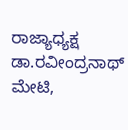ರಾಜ್ಯಾಧ್ಯಕ್ಷ ಡಾ.ರವೀಂದ್ರನಾಥ್ ಮೇಟಿ,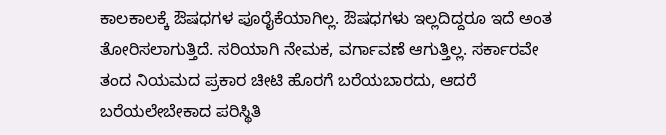ಕಾಲಕಾಲಕ್ಕೆ ಔಷಧಗಳ ಪೂರೈಕೆಯಾಗಿಲ್ಲ. ಔಷಧಗಳು ಇಲ್ಲದಿದ್ದರೂ ಇದೆ ಅಂತ ತೋರಿಸಲಾಗುತ್ತಿದೆ. ಸರಿಯಾಗಿ ನೇಮಕ, ವರ್ಗಾವಣೆ ಆಗುತ್ತಿಲ್ಲ. ಸರ್ಕಾರವೇ ತಂದ ನಿಯಮದ ಪ್ರಕಾರ ಚೀಟಿ ಹೊರಗೆ ಬರೆಯಬಾರದು, ಆದರೆ ಬರೆಯಲೇಬೇಕಾದ ಪರಿಸ್ಥಿತಿ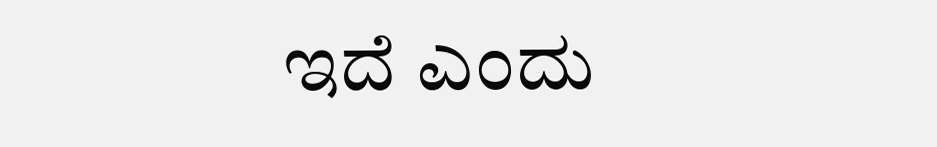ಇದೆ ಎಂದು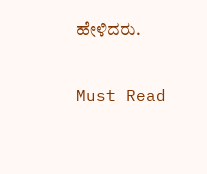ಹೇಳಿದರು.

Must Read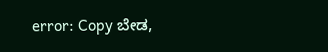error: Copy ಬೇಡ,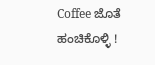Coffee ಜೊತೆ ಹಂಚಿಕೊಳ್ಳಿ !